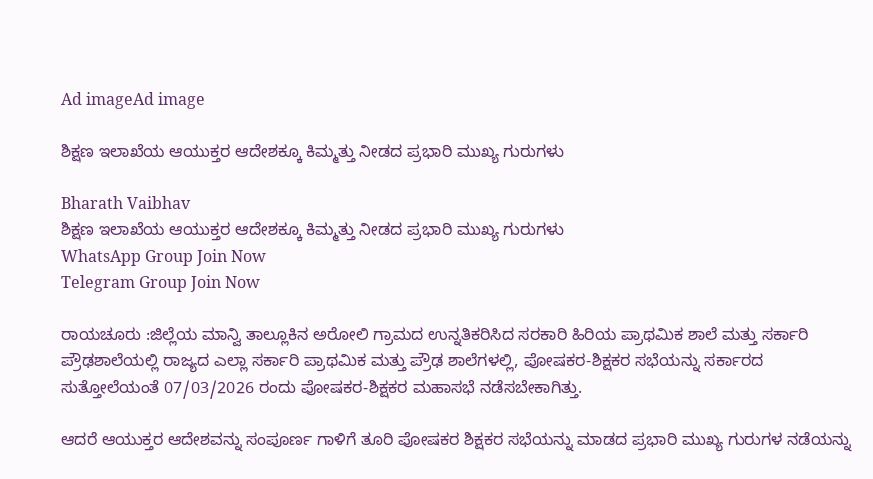Ad imageAd image

ಶಿಕ್ಷಣ ಇಲಾಖೆಯ ಆಯುಕ್ತರ ಆದೇಶಕ್ಕೂ ಕಿಮ್ಮತ್ತು ನೀಡದ ಪ್ರಭಾರಿ ಮುಖ್ಯ ಗುರುಗಳು

Bharath Vaibhav
ಶಿಕ್ಷಣ ಇಲಾಖೆಯ ಆಯುಕ್ತರ ಆದೇಶಕ್ಕೂ ಕಿಮ್ಮತ್ತು ನೀಡದ ಪ್ರಭಾರಿ ಮುಖ್ಯ ಗುರುಗಳು
WhatsApp Group Join Now
Telegram Group Join Now

ರಾಯಚೂರು :ಜಿಲ್ಲೆಯ ಮಾನ್ವಿ ತಾಲ್ಲೂಕಿನ ಅರೋಲಿ ಗ್ರಾಮದ ಉನ್ನತಿಕರಿಸಿದ ಸರಕಾರಿ ಹಿರಿಯ ಪ್ರಾಥಮಿಕ ಶಾಲೆ ಮತ್ತು ಸರ್ಕಾರಿ ಪ್ರೌಢಶಾಲೆಯಲ್ಲಿ ರಾಜ್ಯದ ಎಲ್ಲಾ ಸರ್ಕಾರಿ ಪ್ರಾಥಮಿಕ ಮತ್ತು ಪ್ರೌಢ ಶಾಲೆಗಳಲ್ಲಿ, ಪೋಷಕರ-ಶಿಕ್ಷಕರ ಸಭೆಯನ್ನು ಸರ್ಕಾರದ ಸುತ್ತೋಲೆಯಂತೆ 07/03/2026 ರಂದು ಪೋಷಕರ-ಶಿಕ್ಷಕರ ಮಹಾಸಭೆ ನಡೆಸಬೇಕಾಗಿತ್ತು.

ಆದರೆ ಆಯುಕ್ತರ ಆದೇಶವನ್ನು ಸಂಪೂರ್ಣ ಗಾಳಿಗೆ ತೂರಿ ಪೋಷಕರ ಶಿಕ್ಷಕರ ಸಭೆಯನ್ನು ಮಾಡದ ಪ್ರಭಾರಿ ಮುಖ್ಯ ಗುರುಗಳ ನಡೆಯನ್ನು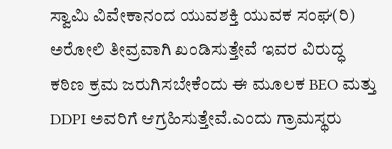ಸ್ವಾಮಿ ವಿವೇಕಾನಂದ ಯುವಶಕ್ತಿ ಯುವಕ ಸಂಘ(ರಿ) ಅರೋಲಿ ತೀವ್ರವಾಗಿ ಖಂಡಿಸುತ್ತೇವೆ ಇವರ ವಿರುದ್ಧ  ಕಠಿಣ ಕ್ರಮ ಜರುಗಿಸಬೇಕೆಂದು ಈ ಮೂಲಕ BEO ಮತ್ತು DDPI ಅವರಿಗೆ ಆಗ್ರಹಿಸುತ್ತೇವೆ.ಎಂದು ಗ್ರಾಮಸ್ಥರು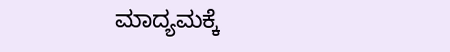ಮಾದ್ಯಮಕ್ಕೆ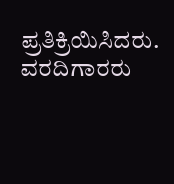ಪ್ರತಿಕ್ರಿಯಿಸಿದರು. ವರದಿಗಾರರು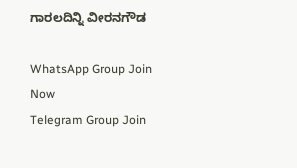ಗಾರಲದಿನ್ನಿ ವೀರನಗೌಡ

WhatsApp Group Join Now
Telegram Group Join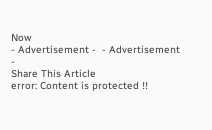Now
- Advertisement -  - Advertisement -
Share This Article
error: Content is protected !!